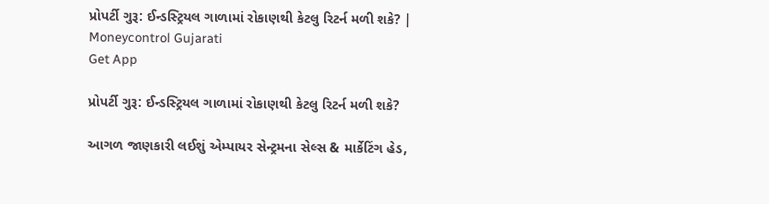પ્રોપર્ટી ગુરૂ: ઈન્ડસ્ટ્રિયલ ગાળામાં રોકાણથી કેટલુ રિટર્ન મળી શકે? | Moneycontrol Gujarati
Get App

પ્રોપર્ટી ગુરૂ: ઈન્ડસ્ટ્રિયલ ગાળામાં રોકાણથી કેટલુ રિટર્ન મળી શકે?

આગળ જાણકારી લઈશું એમ્પાયર સેન્ટ્રમના સેલ્સ & માર્કેટિંગ હેડ,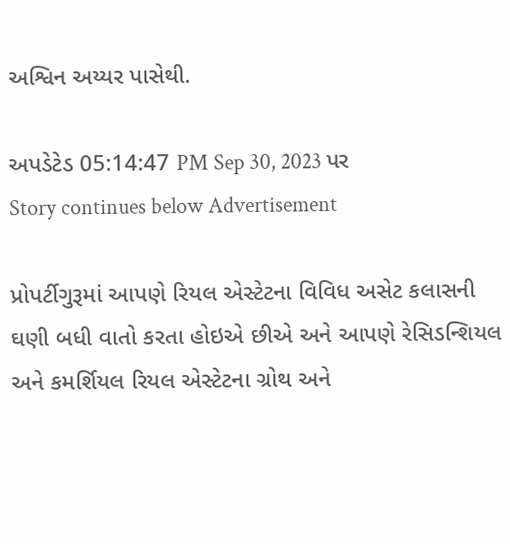અશ્વિન અય્યર પાસેથી.

અપડેટેડ 05:14:47 PM Sep 30, 2023 પર
Story continues below Advertisement

પ્રોપર્ટીગુરૂમાં આપણે રિયલ એસ્ટેટના વિવિધ અસેટ કલાસની ઘણી બધી વાતો કરતા હોઇએ છીએ અને આપણે રેસિડન્શિયલ અને કમર્શિયલ રિયલ એસ્ટેટના ગ્રોથ અને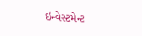ઇન્વેસ્ટમેન્ટ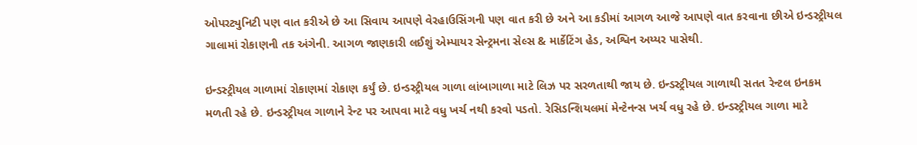ઓપરટ્યુનિટી પણ વાત કરીએ છે આ સિવાય આપણે વેરહાઉસિંગની પણ વાત કરી છે અને આ કડીમાં આગળ આજે આપણે વાત કરવાના છીએ ઇન્ડસ્ટ્રીયલ ગાલામાં રોકાણની તક અંગેની. આગળ જાણકારી લઈશું એમ્પાયર સેન્ટ્રમના સેલ્સ & માર્કેટિંગ હેડ, અશ્વિન અય્યર પાસેથી.

ઇન્ડસ્ટ્રીયલ ગાળામાં રોકાણમાં રોકાણ કર્યું છે. ઇન્ડસ્ટ્રીયલ ગાળા લાંબાગાળા માટે લિઝ પર સરળતાથી જાય છે. ઇન્ડસ્ટ્રીયલ ગાળાથી સતત રેન્ટલ ઇનકમ મળતી રહે છે. ઇન્ડસ્ટ્રીયલ ગાળાને રેન્ટ પર આપવા માટે વધુ ખર્ચ નથી કરવો પડતો. રેસિડન્શિયલમાં મેન્ટેનન્સ ખર્ચ વધુ રહે છે. ઇન્ડસ્ટ્રીયલ ગાળા માટે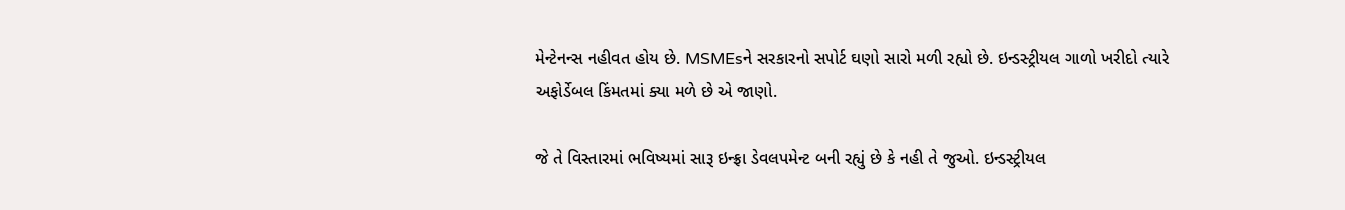મેન્ટેનન્સ નહીવત હોય છે. MSMEsને સરકારનો સપોર્ટ ઘણો સારો મળી રહ્યો છે. ઇન્ડસ્ટ્રીયલ ગાળો ખરીદો ત્યારે અફોર્ડેબલ કિંમતમાં ક્યા મળે છે એ જાણો.

જે તે વિસ્તારમાં ભવિષ્યમાં સારૂ ઇન્ફ્રા ડેવલપમેન્ટ બની રહ્યું છે કે નહી તે જુઓ. ઇન્ડસ્ટ્રીયલ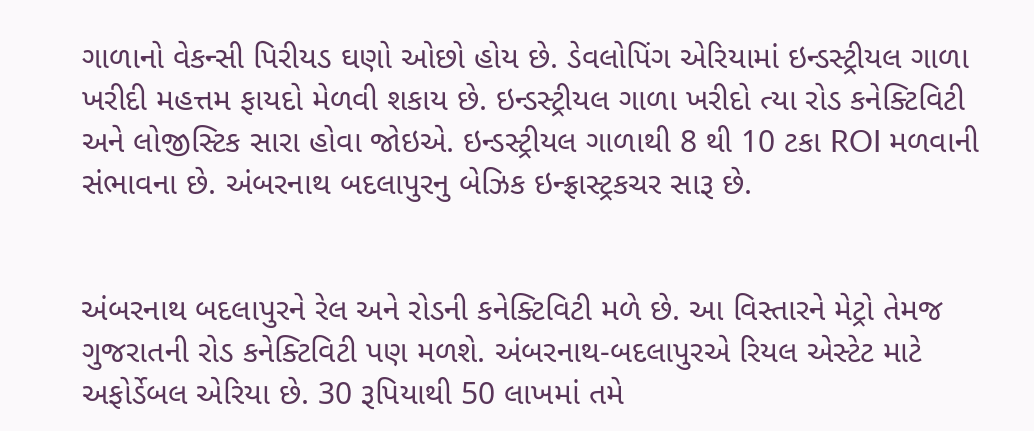ગાળાનો વેકન્સી પિરીયડ ઘણો ઓછો હોય છે. ડેવલોપિંગ એરિયામાં ઇન્ડસ્ટ્રીયલ ગાળા ખરીદી મહત્તમ ફાયદો મેળવી શકાય છે. ઇન્ડસ્ટ્રીયલ ગાળા ખરીદો ત્યા રોડ કનેક્ટિવિટી અને લોજીસ્ટિક સારા હોવા જોઇએ. ઇન્ડસ્ટ્રીયલ ગાળાથી 8 થી 10 ટકા ROI મળવાની સંભાવના છે. અંબરનાથ બદલાપુરનુ બેઝિક ઇન્ફ્રાસ્ટ્રકચર સારૂ છે.


અંબરનાથ બદલાપુરને રેલ અને રોડની કનેક્ટિવિટી મળે છે. આ વિસ્તારને મેટ્રો તેમજ ગુજરાતની રોડ કનેક્ટિવિટી પણ મળશે. અંબરનાથ-બદલાપુરએ રિયલ એસ્ટેટ માટે અફોર્ડેબલ એરિયા છે. 30 રૂપિયાથી 50 લાખમાં તમે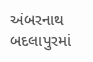અંબરનાથ બદલાપુરમાં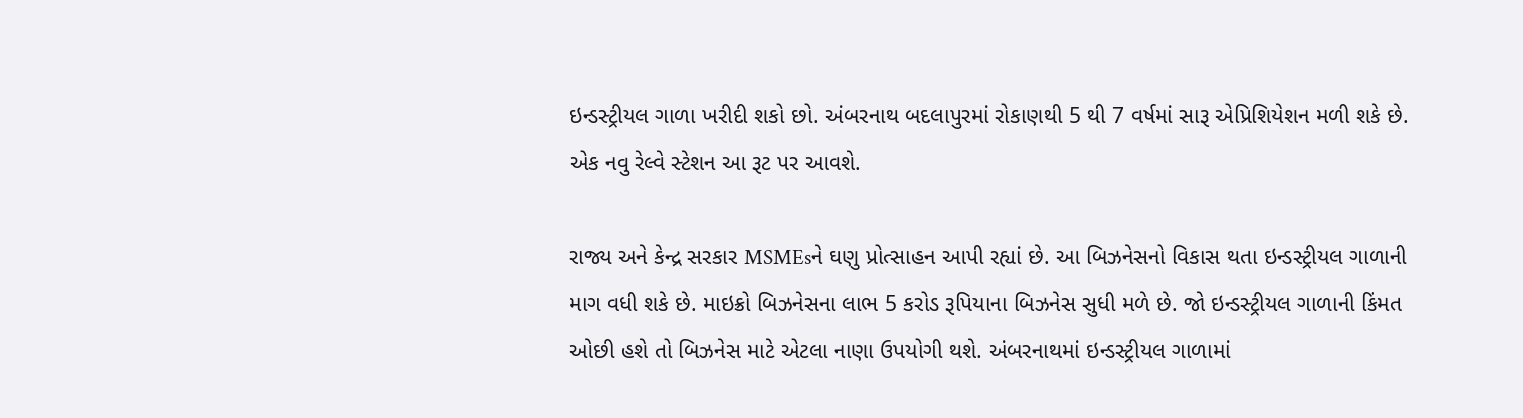ઇન્ડસ્ટ્રીયલ ગાળા ખરીદી શકો છો. અંબરનાથ બદલાપુરમાં રોકાણથી 5 થી 7 વર્ષમાં સારૂ એપ્રિશિયેશન મળી શકે છે. એક નવુ રેલ્વે સ્ટેશન આ રૂટ પર આવશે.

રાજ્ય અને કેન્દ્ર સરકાર MSMEsને ઘણુ પ્રોત્સાહન આપી રહ્યાં છે. આ બિઝનેસનો વિકાસ થતા ઇન્ડસ્ટ્રીયલ ગાળાની માગ વધી શકે છે. માઇક્રો બિઝનેસના લાભ 5 કરોડ રૂપિયાના બિઝનેસ સુધી મળે છે. જો ઇન્ડસ્ટ્રીયલ ગાળાની કિંમત ઓછી હશે તો બિઝનેસ માટે એટલા નાણા ઉપયોગી થશે. અંબરનાથમાં ઇન્ડસ્ટ્રીયલ ગાળામાં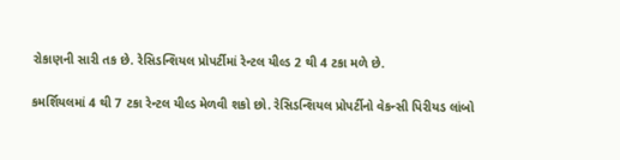રોકાણની સારી તક છે. રેસિડન્શિયલ પ્રોપર્ટીમાં રેન્ટલ યીલ્ડ 2 થી 4 ટકા મળે છે.

કમર્શિયલમાં 4 થી 7 ટકા રેન્ટલ યીલ્ડ મેળવી શકો છો. રેસિડન્શિયલ પ્રોપર્ટીનો વેકન્સી પિરીયડ લાંબો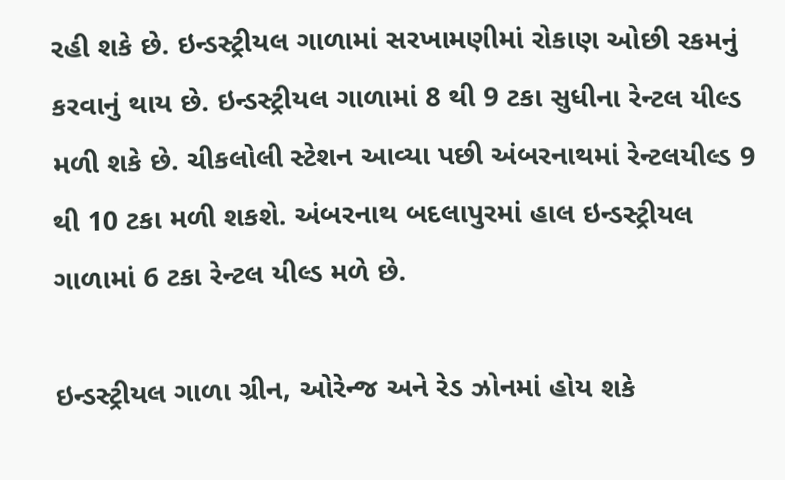રહી શકે છે. ઇન્ડસ્ટ્રીયલ ગાળામાં સરખામણીમાં રોકાણ ઓછી રકમનું કરવાનું થાય છે. ઇન્ડસ્ટ્રીયલ ગાળામાં 8 થી 9 ટકા સુધીના રેન્ટલ યીલ્ડ મળી શકે છે. ચીકલોલી સ્ટેશન આવ્યા પછી અંબરનાથમાં રેન્ટલયીલ્ડ 9 થી 10 ટકા મળી શકશે. અંબરનાથ બદલાપુરમાં હાલ ઇન્ડસ્ટ્રીયલ ગાળામાં 6 ટકા રેન્ટલ યીલ્ડ મળે છે.

ઇન્ડસ્ટ્રીયલ ગાળા ગ્રીન, ઓરેન્જ અને રેડ ઝોનમાં હોય શકે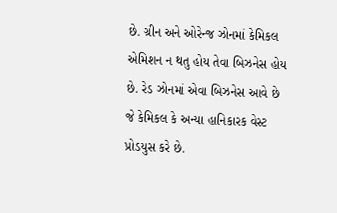છે. ગ્રીન અને ઓરેન્જ ઝોનમાં કેમિકલ એમિશન ન થતુ હોય તેવા બિઝનેસ હોય છે. રેડ ઝોનમાં એવા બિઝનેસ આવે છે જે કેમિકલ કે અન્યા હાનિકારક વેસ્ટ પ્રોડયુસ કરે છે.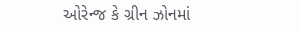ઓરેન્જ કે ગ્રીન ઝોનમાં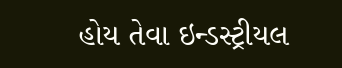હોય તેવા ઇન્ડસ્ટ્રીયલ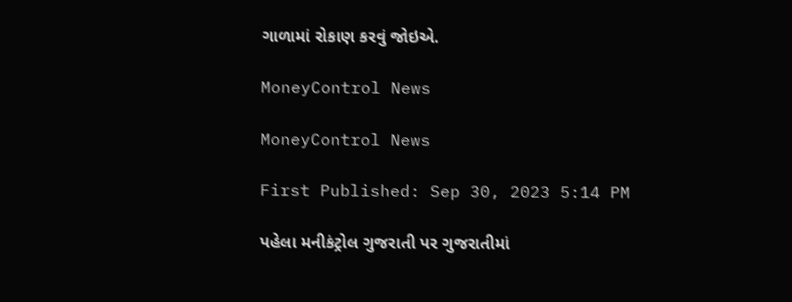ગાળામાં રોકાણ કરવું જોઇએ.

MoneyControl News

MoneyControl News

First Published: Sep 30, 2023 5:14 PM

પહેલા મનીકંટ્રોલ ગુજરાતી પર ગુજરાતીમાં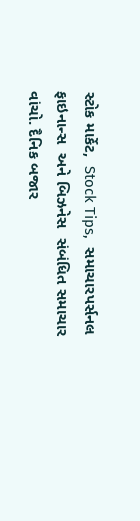સ્ટોક માર્કેટ,  Stock Tips,  સમાચારપર્સનલ ફાઇનાન્સ  અને બિઝનેસ  સંબંધિત સમાચાર વાંચો. દૈનિક બજાર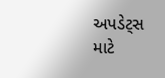અપડેટ્સ માટે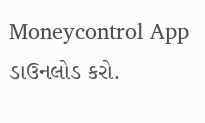Moneycontrol App  ડાઉનલોડ કરો.